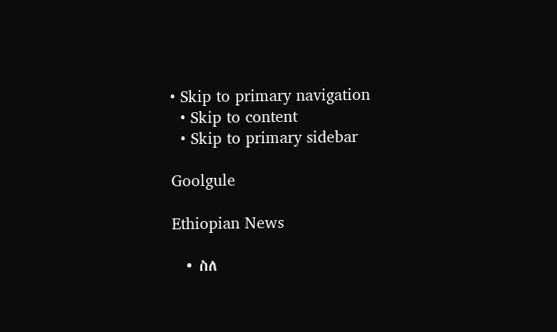• Skip to primary navigation
  • Skip to content
  • Skip to primary sidebar

Goolgule

Ethiopian News

  • ስለ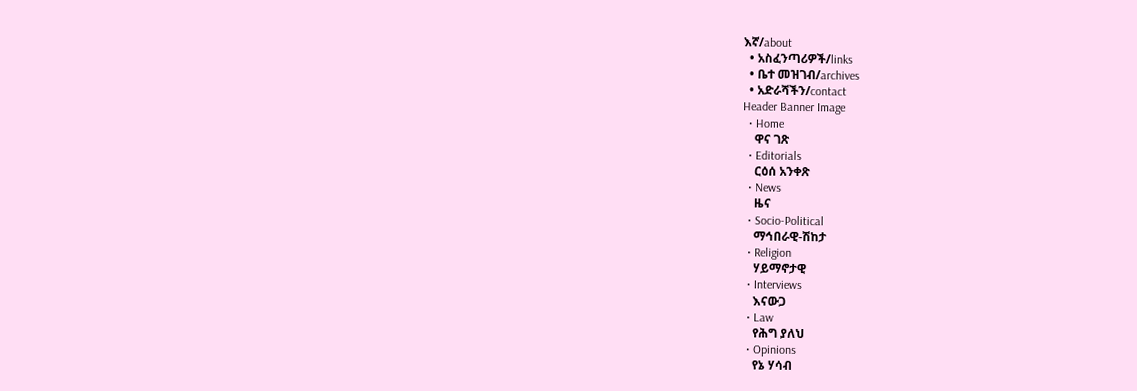እኛ/about
  • አስፈንጣሪዎች/links
  • ቤተ መዝገብ/archives
  • አድራሻችን/contact
Header Banner Image
  • Home
    ዋና ገጽ
  • Editorials
    ርዕሰ አንቀጽ
  • News
    ዜና
  • Socio-Political
    ማኅበራዊ-ሽከታ
  • Religion
    ሃይማኖታዊ
  • Interviews
    እናውጋ
  • Law
    የሕግ ያለህ
  • Opinions
    የኔ ሃሳብ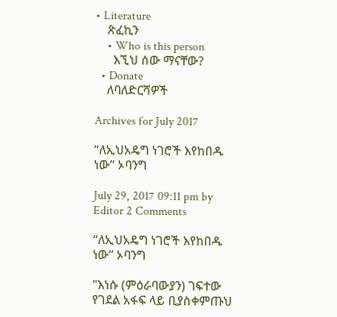• Literature
    ጽፈኪን
    • Who is this person
      እኚህ ሰው ማናቸው?
  • Donate
    ለባለድርሻዎች

Archives for July 2017

“ለኢህአዴግ ነገሮች እየከበዱ ነው” ኦባንግ

July 29, 2017 09:11 pm by Editor 2 Comments

“ለኢህአዴግ ነገሮች እየከበዱ ነው” ኦባንግ

"እነሱ (ምዕራባውያን) ገፍተው የገደል አፋፍ ላይ ቢያስቀምጡህ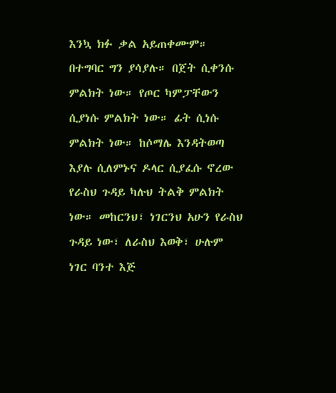እንኳ ክፉ ቃል አይጠቀሙም። በተግባር ግን ያሳያሉ። በጀት ሲቀንሱ ምልክት ነው። የጦር ካምፓቸውን ሲያነሱ ምልክት ነው። ፊት ሲነሱ ምልክት ነው። ከሶማሌ እንዳትወጣ እያሉ ሲለምኑና ዶላር ሲያፈሱ ኖረው የራስህ ጉዳይ ካሉህ ትልቅ ምልክት ነው። መከርንህ፣ ነገርንህ አሁን የራስህ ጉዳይ ነው፣ ለራስህ እወቅ፣ ሁሉም ነገር ባንተ እጅ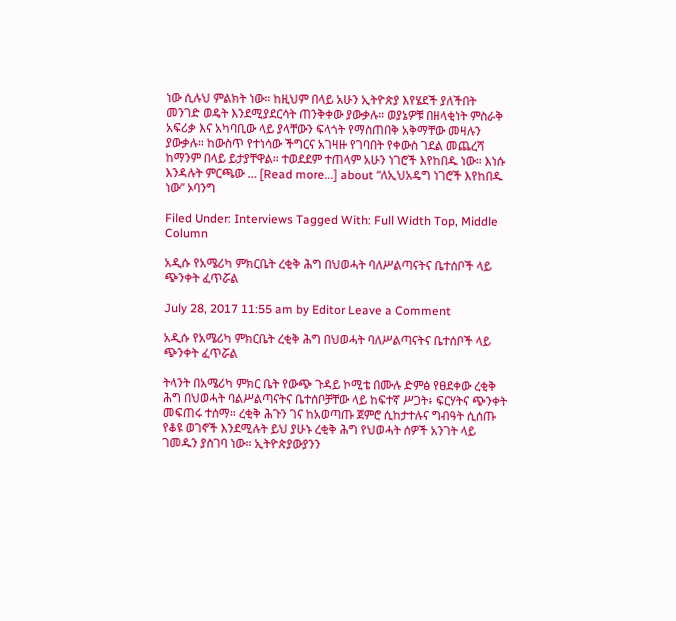ነው ሲሉህ ምልክት ነው። ከዚህም በላይ አሁን ኢትዮጵያ እየሄደች ያለችበት መንገድ ወዴት እንደሚያደርሳት ጠንቅቀው ያውቃሉ። ወያኔዎቹ በዘላቂነት ምስራቅ አፍሪቃ እና አካባቢው ላይ ያላቸውን ፍላጎት የማስጠበቅ አቅማቸው መዛሉን ያውቃሉ። ከውስጥ የተነሳው ችግርና አገዛዙ የገባበት የቀውስ ገደል መጨረሻ ከማንም በላይ ይታያቸዋል። ተወደደም ተጠላም አሁን ነገሮች እየከበዱ ነው። እነሱ እንዳሉት ምርጫው … [Read more...] about “ለኢህአዴግ ነገሮች እየከበዱ ነው” ኦባንግ

Filed Under: Interviews Tagged With: Full Width Top, Middle Column

አዲሱ የአሜሪካ ምክርቤት ረቂቅ ሕግ በህወሓት ባለሥልጣናትና ቤተሰቦች ላይ ጭንቀት ፈጥሯል

July 28, 2017 11:55 am by Editor Leave a Comment

አዲሱ የአሜሪካ ምክርቤት ረቂቅ ሕግ በህወሓት ባለሥልጣናትና ቤተሰቦች ላይ ጭንቀት ፈጥሯል

ትላንት በአሜሪካ ምክር ቤት የውጭ ጉዳይ ኮሚቴ በሙሉ ድምፅ የፀደቀው ረቂቅ ሕግ በህወሓት ባልሥልጣናትና ቤተሰቦቻቸው ላይ ከፍተኛ ሥጋት፥ ፍርሃትና ጭንቀት መፍጠሩ ተሰማ። ረቂቅ ሕጉን ገና ከአወጣጡ ጀምሮ ሲከታተሉና ግብዓት ሲሰጡ የቆዩ ወገኖች እንደሚሉት ይህ ያሁኑ ረቂቅ ሕግ የህወሓት ሰዎች አንገት ላይ ገመዱን ያስገባ ነው። ኢትዮጵያውያንን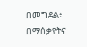በመግደል፥ በማሰቃየትና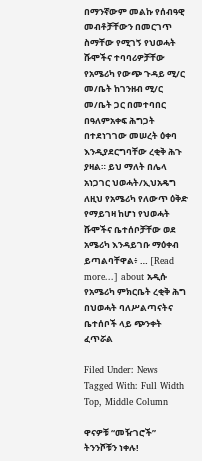በማንኛውም መልኩ የሰብዓዊ መብቶቻቸውን በመርገጥ ስማቸው የሚገኝ የህወሓት ሹሞችና ተባባሪዎቻቸው የአሜሪካ የውጭ ጉዳይ ሚ/ር መ/ቤት ከገንዘብ ሚ/ር መ/ቤት ጋር በመተባበር በዓለምአቀፍ ሕግጋት በተደነገገው መሠረት ዕቀባ እንዲያደርግባቸው ረቂቅ ሕጉ ያዛል። ይህ ማለት በሌላ አነጋገር ህወሓት/ኢህአዴግ ለዚህ የአሜሪካ የለውጥ ዕቅድ የማይገዛ ከሆነ የህወሓት ሹሞችና ቤተሰቦቻቸው ወደ አሜሪካ እንዳይገቡ ማዕቀብ ይጣልባቸዋል፥ … [Read more...] about አዲሱ የአሜሪካ ምክርቤት ረቂቅ ሕግ በህወሓት ባለሥልጣናትና ቤተሰቦች ላይ ጭንቀት ፈጥሯል

Filed Under: News Tagged With: Full Width Top, Middle Column

ዋናዎቹ “መዥገሮች” ትንንሾቹን ነቀሉ!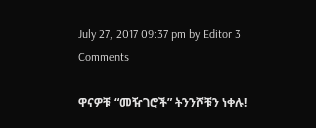July 27, 2017 09:37 pm by Editor 3 Comments

ዋናዎቹ “መዥገሮች” ትንንሾቹን ነቀሉ!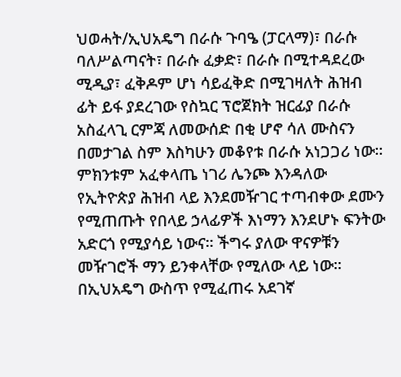ህወሓት/ኢህአዴግ በራሱ ጉባዔ (ፓርላማ)፣ በራሱ ባለሥልጣናት፣ በራሱ ፈቃድ፣ በራሱ በሚተዳደረው ሚዲያ፣ ፈቅዶም ሆነ ሳይፈቅድ በሚገዛለት ሕዝብ ፊት ይፋ ያደረገው የስኳር ፕሮጀክት ዝርፊያ በራሱ አስፈላጊ ርምጃ ለመውሰድ በቂ ሆኖ ሳለ ሙስናን በመታገል ስም እስካሁን መቆየቱ በራሱ አነጋጋሪ ነው፡፡ ምክንቱም አፈቀላጤ ነገሪ ሌንጮ እንዳለው የኢትዮጵያ ሕዝብ ላይ እንደመዥገር ተጣብቀው ደሙን የሚጠጡት የበላይ ኃላፊዎች እነማን እንደሆኑ ፍንትው አድርጎ የሚያሳይ ነውና፡፡ ችግሩ ያለው ዋናዎቹን መዥገሮች ማን ይንቀላቸው የሚለው ላይ ነው፡፡ በኢህአዴግ ውስጥ የሚፈጠሩ አደገኛ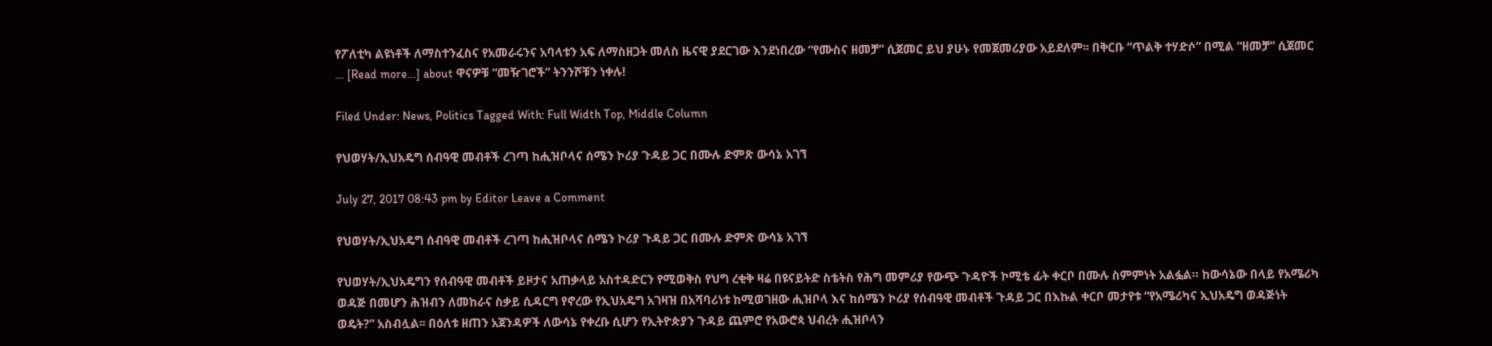የፖለቲካ ልዩነቶች ለማስተንፈስና የአመራሩንና አባላቱን አፍ ለማስዘጋት መለስ ዜናዊ ያደርገው እንደነበረው “የሙስና ዘመቻ” ሲጀመር ይህ ያሁኑ የመጀመሪያው አይደለም፡፡ በቅርቡ “ጥልቅ ተሃድሶ” በሚል “ዘመቻ” ሲጀመር … [Read more...] about ዋናዎቹ “መዥገሮች” ትንንሾቹን ነቀሉ!

Filed Under: News, Politics Tagged With: Full Width Top, Middle Column

የህወሃት/ኢህአዴግ ሰብዓዊ መብቶች ረገጣ ከሒዝቦላና ሰሜን ኮሪያ ጉዳይ ጋር በሙሉ ድምጽ ውሳኔ አገኘ

July 27, 2017 08:43 pm by Editor Leave a Comment

የህወሃት/ኢህአዴግ ሰብዓዊ መብቶች ረገጣ ከሒዝቦላና ሰሜን ኮሪያ ጉዳይ ጋር በሙሉ ድምጽ ውሳኔ አገኘ

የህወሃት/ኢህአዴግን የሰብዓዊ መብቶች ይዞታና አጠቃላይ አስተዳድርን የሚወቅስ የህግ ረቂቅ ዛሬ በዩናይትድ ስቴትስ የሕግ መምሪያ የውጭ ጉዳዮች ኮሚቴ ፊት ቀርቦ በሙሉ ስምምነት አልፏል። ከውሳኔው በላይ የአሜሪካ ወዳጅ በመሆን ሕዝብን ለመከራና ስቃይ ሲዳርግ የኖረው የኢህአዴግ አገዛዝ በአሻባሪነቱ ከሚወገዘው ሒዝቦላ እና ከሰሜን ኮሪያ የሰብዓዊ መብቶች ጉዳይ ጋር በእኩል ቀርቦ መታየቱ “የአሜሪካና ኢህአዴግ ወዳጅነት ወዴት?” አስብሏል፡፡ በዕለቱ ዘጠን አጀንዳዎች ለውሳኔ የቀረቡ ሲሆን የኢትዮጵያን ጉዳይ ጨምሮ የአውሮጳ ህብረት ሒዝቦላን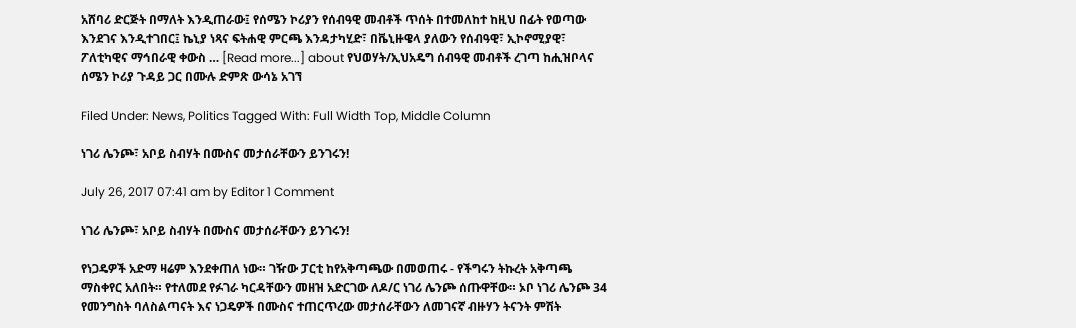አሸባሪ ድርጅት በማለት እንዲጠራው፤ የሰሜን ኮሪያን የሰብዓዊ መብቶች ጥሰት በተመለከተ ከዚህ በፊት የወጣው እንደገና እንዲተገበር፤ ኬኒያ ነጻና ፍትሐዊ ምርጫ እንዳታካሂድ፣ በቬኒዙዌላ ያለውን የሰብዓዊ፣ ኢኮኖሚያዊ፣ ፖለቲካዊና ማኅበራዊ ቀውስ … [Read more...] about የህወሃት/ኢህአዴግ ሰብዓዊ መብቶች ረገጣ ከሒዝቦላና ሰሜን ኮሪያ ጉዳይ ጋር በሙሉ ድምጽ ውሳኔ አገኘ

Filed Under: News, Politics Tagged With: Full Width Top, Middle Column

ነገሪ ሌንጮ፣ አቦይ ስብሃት በሙስና መታሰራቸውን ይንገሩን!

July 26, 2017 07:41 am by Editor 1 Comment

ነገሪ ሌንጮ፣ አቦይ ስብሃት በሙስና መታሰራቸውን ይንገሩን!

የነጋዴዎች አድማ ዛሬም እንደቀጠለ ነው። ገዥው ፓርቲ ከየአቅጣጫው በመወጠሩ - የችግሩን ትኩረት አቅጣጫ ማስቀየር አለበት። የተለመደ የፉገራ ካርዳቸውን መዘዝ አድርገው ለዶ/ር ነገሪ ሌንጮ ሰጡዋቸው። ኦቦ ነገሪ ሌንጮ 34 የመንግስት ባለስልጣናት እና ነጋዴዎች በሙስና ተጠርጥረው መታሰራቸውን ለመገናኛ ብዙሃን ትናንት ምሽት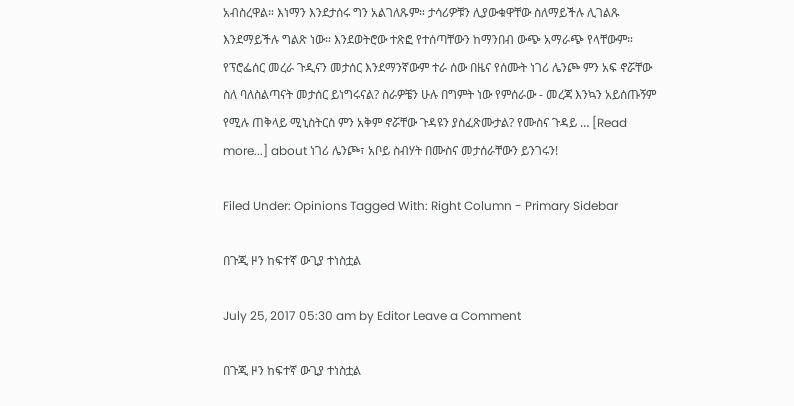አብስረዋል። እነማን እንደታሰሩ ግን አልገለጹም። ታሳሪዎቹን ሊያውቁዋቸው ስለማይችሉ ሊገልጹ እንደማይችሉ ግልጽ ነው። እንደወትሮው ተጽፎ የተሰጣቸውን ከማንበብ ውጭ አማራጭ የላቸውም። የፕሮፌሰር መረራ ጉዲናን መታሰር እንደማንኛውም ተራ ሰው በዜና የሰሙት ነገሪ ሌንጮ ምን አፍ ኖሯቸው ስለ ባለስልጣናት መታሰር ይነግሩናል? ስራዎቼን ሁሉ በግምት ነው የምሰራው - መረጃ እንኳን አይሰጡኝም የሚሉ ጠቅላይ ሚኒስትርስ ምን አቅም ኖሯቸው ጉዳዩን ያስፈጽሙታል? የሙስና ጉዳይ … [Read more...] about ነገሪ ሌንጮ፣ አቦይ ስብሃት በሙስና መታሰራቸውን ይንገሩን!

Filed Under: Opinions Tagged With: Right Column - Primary Sidebar

በጉጂ ዞን ከፍተኛ ውጊያ ተነስቷል

July 25, 2017 05:30 am by Editor Leave a Comment

በጉጂ ዞን ከፍተኛ ውጊያ ተነስቷል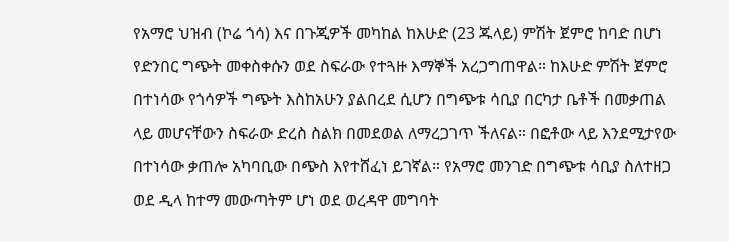የአማሮ ህዝብ (ኮሬ ጎሳ) እና በጉጂዎች መካከል ከእሁድ (23 ጁላይ) ምሽት ጀምሮ ከባድ በሆነ የድንበር ግጭት መቀስቀሱን ወደ ስፍራው የተጓዙ እማኞች አረጋግጠዋል። ከእሁድ ምሽት ጀምሮ በተነሳው የጎሳዎች ግጭት እስከአሁን ያልበረደ ሲሆን በግጭቱ ሳቢያ በርካታ ቤቶች በመቃጠል ላይ መሆናቸውን ስፍራው ድረስ ስልክ በመደወል ለማረጋገጥ ችለናል። በፎቶው ላይ እንደሚታየው በተነሳው ቃጠሎ አካባቢው በጭስ እየተሸፈነ ይገኛል። የአማሮ መንገድ በግጭቱ ሳቢያ ስለተዘጋ ወደ ዲላ ከተማ መውጣትም ሆነ ወደ ወረዳዋ መግባት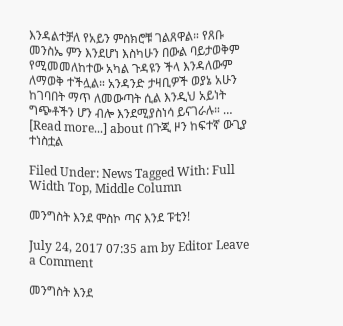እንዳልተቻለ የአይን ምስክሮቹ ገልጸዋል። የጸቡ መንስኤ ምን እንደሆነ እስካሁን በውል ባይታወቅም የሚመመለከተው አካል ጉዳዩን ችላ እንዳለውም ለማወቅ ተችሏል። አንዳንድ ታዛቢዎች ወያኔ አሁን ከገባበት ማጥ ለመውጣት ሲል እንዲህ አይነት ግጭቶችን ሆን ብሎ እንደሚያስነሳ ይናገራሉ። … [Read more...] about በጉጂ ዞን ከፍተኛ ውጊያ ተነስቷል

Filed Under: News Tagged With: Full Width Top, Middle Column

መንግስት እንደ ሞስኮ ጣና እንደ ፑቲን!

July 24, 2017 07:35 am by Editor Leave a Comment

መንግስት እንደ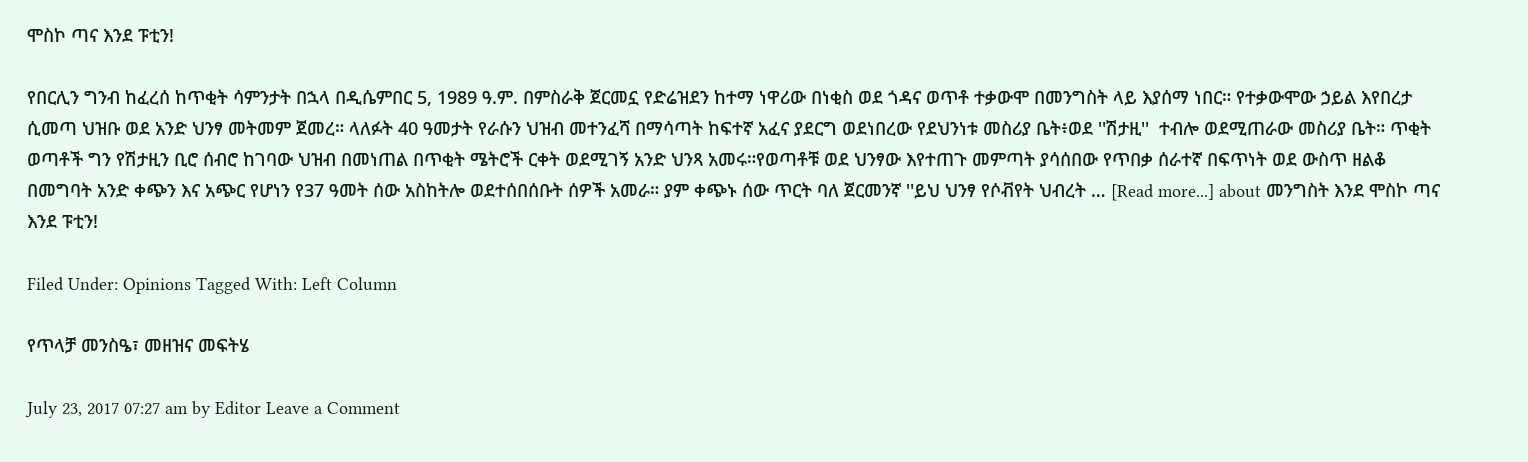ሞስኮ ጣና እንደ ፑቲን!

የበርሊን ግንብ ከፈረሰ ከጥቂት ሳምንታት በኋላ በዲሴምበር 5, 1989 ዓ.ም. በምስራቅ ጀርመኗ የድሬዝደን ከተማ ነዋሪው በነቂስ ወደ ጎዳና ወጥቶ ተቃውሞ በመንግስት ላይ እያሰማ ነበር። የተቃውሞው ኃይል እየበረታ ሲመጣ ህዝቡ ወደ አንድ ህንፃ መትመም ጀመረ። ላለፉት 40 ዓመታት የራሱን ህዝብ መተንፈሻ በማሳጣት ከፍተኛ አፈና ያደርግ ወደነበረው የደህንነቱ መስሪያ ቤት፥ወደ ''ሽታዚ''  ተብሎ ወደሚጠራው መስሪያ ቤት። ጥቂት ወጣቶች ግን የሽታዚን ቢሮ ሰብሮ ከገባው ህዝብ በመነጠል በጥቂት ሜትሮች ርቀት ወደሚገኝ አንድ ህንጻ አመሩ።የወጣቶቹ ወደ ህንፃው እየተጠጉ መምጣት ያሳሰበው የጥበቃ ሰራተኛ በፍጥነት ወደ ውስጥ ዘልቆ በመግባት አንድ ቀጭን እና አጭር የሆነን የ37 ዓመት ሰው አስከትሎ ወደተሰበሰቡት ሰዎች አመራ። ያም ቀጭኑ ሰው ጥርት ባለ ጀርመንኛ ''ይህ ህንፃ የሶቭየት ህብረት … [Read more...] about መንግስት እንደ ሞስኮ ጣና እንደ ፑቲን!

Filed Under: Opinions Tagged With: Left Column

የጥላቻ መንስዔ፣ መዘዝና መፍትሄ

July 23, 2017 07:27 am by Editor Leave a Comment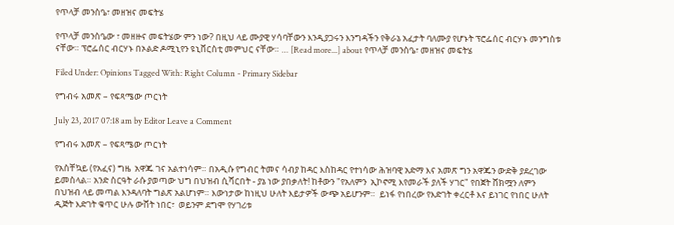የጥላቻ መንስዔ፣ መዘዝና መፍትሄ

የጥላቻ መንስዔው ፣ መዘዙና መፍትሄው ምን ነው? በዚህ ላይ ሙያዊ ሃሳባቸውን እንዲያጋሩን እንግዳችን የቅራኔ አፈታት ባለሙያ የሆኑት ፕሮፌሰር ብርሃኑ መንግስቱ ናቸው። ፕሮፌሰር ብርሃኑ በኦልድ ዶሚኒየን ዩኒቨርስቲ መምህር ናቸው። … [Read more...] about የጥላቻ መንስዔ፣ መዘዝና መፍትሄ

Filed Under: Opinions Tagged With: Right Column - Primary Sidebar

የግብሩ አመጽ – የፍጻሜው ጦርነት

July 23, 2017 07:18 am by Editor Leave a Comment

የግብሩ አመጽ – የፍጻሜው ጦርነት

የአስቸኳይ (የአፈና) ግዜ  አዋጁ ገና አልተነሳም። በአዲሱ የግብር ትመና ሳብያ ከዳር እስከዳር የተነሳው ሕዝባዊ አድማ እና አመጽ ግን አዋጁን ውድቅ ያደረገው ይመስላል። አንድ ስርዓት ራሱ ያወጣው ህግ በህዝብ ሲሻርበት - ያኔ ነው ያበቃለት! ከቶውን "የአለምን  ኢኮኖሚ እየመራች ያለች ሃገር" የበጀት ሸክሟን ለምን በህዝብ ላይ መጣል እንዳለባት ግልጽ አልሆነም። እውነታው ከነዚህ ሁለት እይታዎች ውጭ አይሆንም።  ይነፋ የነበረው የእድገት ቀረርቶ እና ይነገር የነበር ሁለት ዲጅት እድገት ቁጥር ሁሉ ውሸት ነበር፣  ወይንም ደግሞ የሃገሪቱ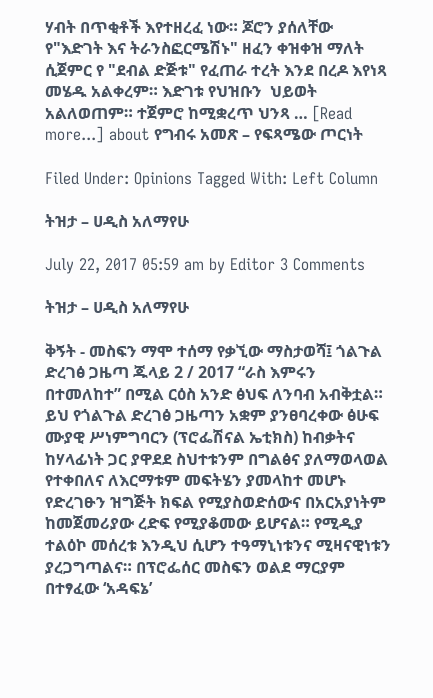ሃብት በጥቂቶች እየተዘረፈ ነው። ጆሮን ያሰለቸው የ"እድገት እና ትራንስፎርሜሽኑ" ዘፈን ቀዝቀዝ ማለት ሲጀምር የ "ደብል ድጅቱ" የፈጠራ ተረት እንደ በረዶ እየነጻ መሄዱ አልቀረም። እድገቱ የህዝቡን  ህይወት አልለወጠም። ተጀምሮ ከሚቋረጥ ህንጻ … [Read more...] about የግብሩ አመጽ – የፍጻሜው ጦርነት

Filed Under: Opinions Tagged With: Left Column

ትዝታ – ሀዲስ አለማየሁ

July 22, 2017 05:59 am by Editor 3 Comments

ትዝታ – ሀዲስ አለማየሁ

ቅኝት - መስፍን ማሞ ተሰማ የቃኚው ማስታወሻ፤ ጎልጉል ድረገፅ ጋዜጣ ጁላይ 2 / 2017 “ራስ እምሩን በተመለከተ” በሚል ርዕስ አንድ ፅህፍ ለንባብ አብቅቷል። ይህ የጎልጉል ድረገፅ ጋዜጣን አቋም ያንፀባረቀው ፅሁፍ ሙያዊ ሥነምግባርን (ፕሮፌሽናል ኤቲክስ) ከብቃትና ከሃላፊነት ጋር ያዋደደ ስህተቱንም በግልፅና ያለማወላወል የተቀበለና ለእርማቱም መፍትሄን ያመላከተ መሆኑ የድረገፁን ዝግጅት ክፍል የሚያስወድሰውና በአርአያነትም ከመጀመሪያው ረድፍ የሚያቆመው ይሆናል። የሚዲያ ተልዕኮ መሰረቱ እንዲህ ሲሆን ተዓማኒነቱንና ሚዛናዊነቱን ያረጋግጣልና። በፕሮፌሰር መስፍን ወልደ ማርያም በተፃፈው ‘አዳፍኔ’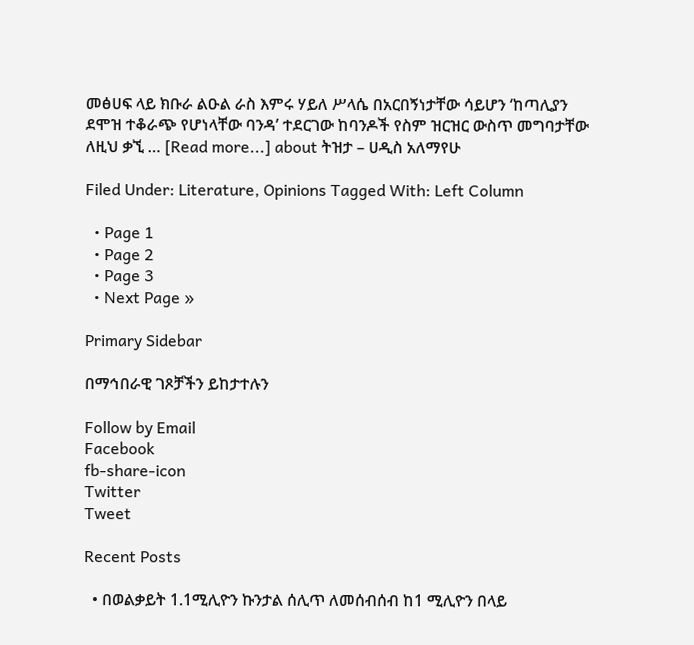መፅሀፍ ላይ ክቡራ ልዑል ራስ እምሩ ሃይለ ሥላሴ በአርበኝነታቸው ሳይሆን ‘ከጣሊያን ደሞዝ ተቆራጭ የሆነላቸው ባንዳ’ ተደርገው ከባንዶች የስም ዝርዝር ውስጥ መግባታቸው ለዚህ ቃኚ … [Read more...] about ትዝታ – ሀዲስ አለማየሁ

Filed Under: Literature, Opinions Tagged With: Left Column

  • Page 1
  • Page 2
  • Page 3
  • Next Page »

Primary Sidebar

በማኅበራዊ ገጾቻችን ይከታተሉን

Follow by Email
Facebook
fb-share-icon
Twitter
Tweet

Recent Posts

  • በወልቃይት 1.1ሚሊዮን ኩንታል ሰሊጥ ለመሰብሰብ ከ1 ሚሊዮን በላይ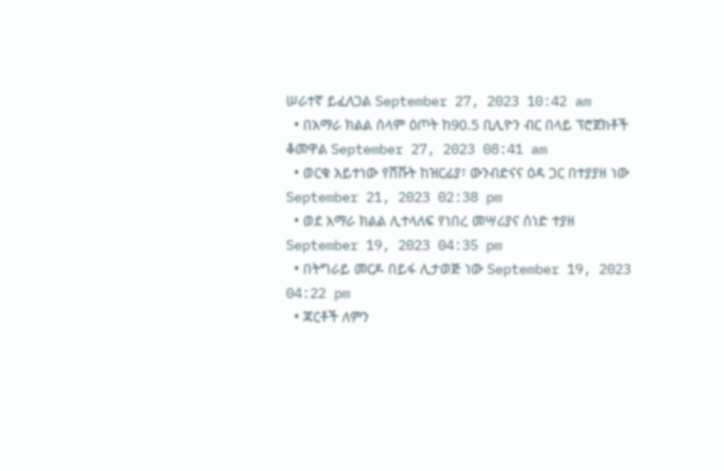ሠራተኛ ይፈለጋል September 27, 2023 10:42 am
  • በአማራ ክልል ሰላም ዕጦት ከ90.5 ቢሊዮን ብር በላይ ፕሮጀክቶች ቆመዋል September 27, 2023 08:41 am
  • ወርቁ አይተነው የሸሹት ከዝርፊያ፣ ውንብድናና ዕዳ ጋር በተያያዘ ነው September 21, 2023 02:38 pm
  • ወደ አማራ ክልል ሊተላለፍ የነበረ መሣሪያና ሰነድ ተያዘ September 19, 2023 04:35 pm
  • በትግራይ መርዶ በይፋ ሊታወጅ ነው September 19, 2023 04:22 pm
  • ጃርቶች ለምን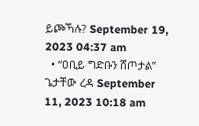ይጮኻሉ? September 19, 2023 04:37 am
  • “ዐቢይ ግድቡን ሸጦታል” ጌታቸው ረዳ September 11, 2023 10:18 am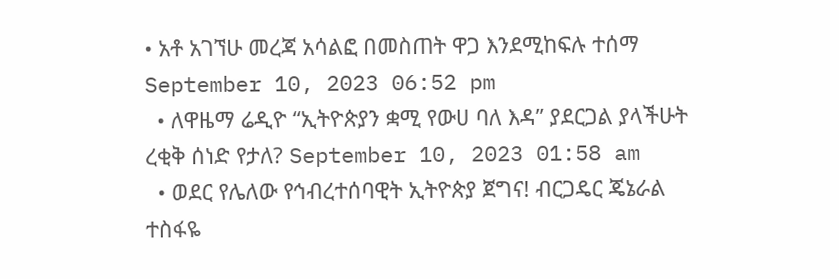• አቶ አገኘሁ መረጃ አሳልፎ በመስጠት ዋጋ እንደሚከፍሉ ተሰማ September 10, 2023 06:52 pm
  • ለዋዜማ ሬዲዮ “ኢትዮጵያን ቋሚ የውሀ ባለ እዳ” ያደርጋል ያላችሁት ረቂቅ ሰነድ የታለ? September 10, 2023 01:58 am
  • ወደር የሌለው የኅብረተሰባዊት ኢትዮጵያ ጀግና! ብርጋዴር ጄኔራል ተስፋዬ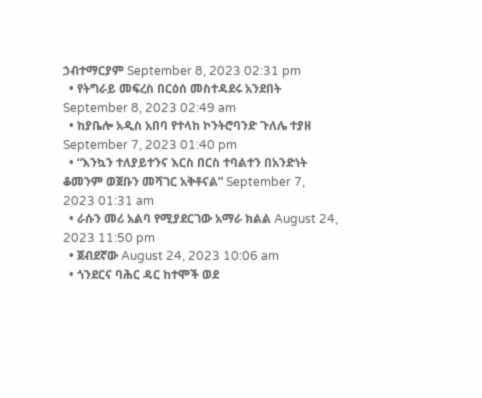ኃብተማርያም September 8, 2023 02:31 pm
  • የትግራይ መፍረስ በርዕሰ መስተዳደሩ አንደበት September 8, 2023 02:49 am
  • ከያቤሎ አዲስ አበባ የተላከ ኮንትሮባንድ ጉለሌ ተያዘ September 7, 2023 01:40 pm
  • “እንኳን ተለያይተንና እርስ በርስ ተባልተን በአንድነት ቆመንም ወጀቡን መሻገር አቅቶናል” September 7, 2023 01:31 am
  • ራሱን መሪ አልባ የሚያደርገው አማራ ክልል August 24, 2023 11:50 pm
  • ጀብደኛው August 24, 2023 10:06 am
  • ጎንደርና ባሕር ዳር ከተሞች ወደ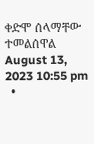ቀድሞ ሰላማቸው ተመልሰዋል August 13, 2023 10:55 pm
  •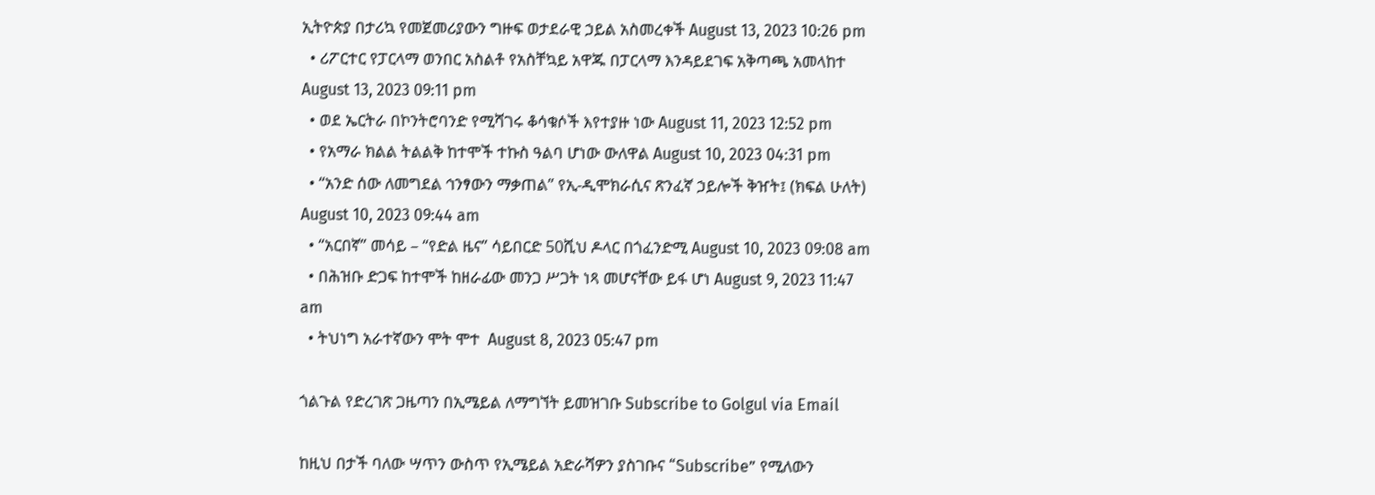ኢትዮጵያ በታሪኳ የመጀመሪያውን ግዙፍ ወታደራዊ ኃይል አስመረቀች August 13, 2023 10:26 pm
  • ሪፖርተር የፓርላማ ወንበር አስልቶ የአስቸኳይ አዋጁ በፓርላማ እንዳይደገፍ አቅጣጫ አመላከተ August 13, 2023 09:11 pm
  • ወደ ኤርትራ በኮንትሮባንድ የሚሻገሩ ቆሳቁሶች እየተያዙ ነው August 11, 2023 12:52 pm
  • የአማራ ክልል ትልልቅ ከተሞች ተኩስ ዓልባ ሆነው ውለዋል August 10, 2023 04:31 pm
  • “አንድ ሰው ለመግደል ኅንፃውን ማቃጠል” የኢ-ዲሞክራሲና ጽንፈኛ ኃይሎች ቅዠት፤ (ክፍል ሁለት) August 10, 2023 09:44 am
  • “አርበኛ” መሳይ – “የድል ዜና” ሳይበርድ 50ሺህ ዶላር በጎፈንድሚ August 10, 2023 09:08 am
  • በሕዝቡ ድጋፍ ከተሞች ከዘራፊው መንጋ ሥጋት ነጻ መሆናቸው ይፋ ሆነ August 9, 2023 11:47 am
  • ትህነግ አራተኛውን ሞት ሞተ  August 8, 2023 05:47 pm

ጎልጉል የድረገጽ ጋዜጣን በኢሜይል ለማግኘት ይመዝገቡ Subscribe to Golgul via Email

ከዚህ በታች ባለው ሣጥን ውስጥ የኢሜይል አድራሻዎን ያስገቡና “Subscribe” የሚለውን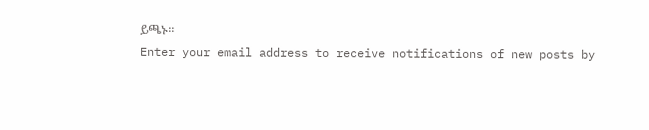ይጫኑ፡፡
Enter your email address to receive notifications of new posts by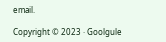email.

Copyright © 2023 · Goolgule